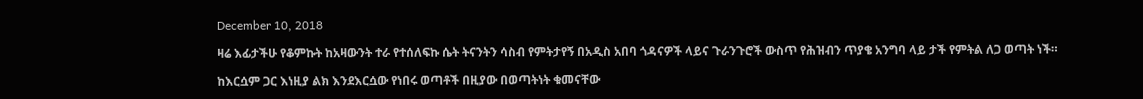December 10, 2018

ዛሬ እፊታችሁ የቆምኩት ከአዛውንት ተራ የተሰለፍኩ ሴት ትናንትን ሳስብ የምትታየኝ በአዲስ አበባ ጎዳናዎች ላይና ጉራንጉሮች ውስጥ የሕዝብን ጥያቄ አንግባ ላይ ታች የምትል ለጋ ወጣት ነች።

ከእርሷም ጋር እነዚያ ልክ እንደእርሷው የነበሩ ወጣቶች በዚያው በወጣትነት ቁመናቸው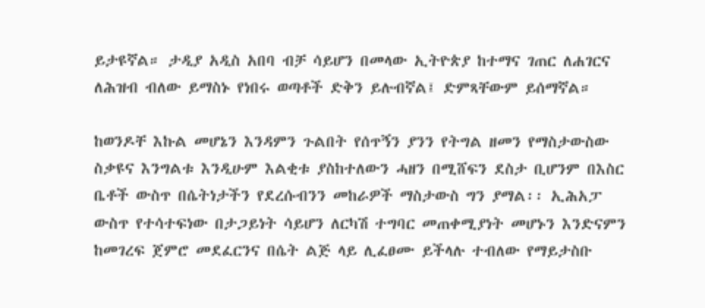ይታዩኛል። ታዲያ አዲስ አበባ ብቻ ሳይሆን በመላው ኢትዮጵያ ከተማና ገጠር ለሐገርና ለሕዝብ ብለው ይማስኑ የነበሩ ወጣቶች ድቅን ይሉብኛል፤ ድምጻቸውም ይሰማኛል።

ከወንዶቸ እኩል መሆኔን እንዳምን ጉልበት የሰጥኝን ያንን የትግል ዘመን የማስታውስው ስቃዩና እንግልቱ እንዲሁም እልቂቱ ያስከተለውን ሓዘን በሚሸፍን ደስታ ቢሆንም በእስር ቤቶች ውስጥ በሴትነታችን የደረሱብንን መከራዎች ማስታውስ ግን ያማል፡፡ ኢሕአፓ ውስጥ የተሳተፍነው በታጋይነት ሳይሆን ለርካሽ ተግባር መጠቀሚያነት መሆኑን እንድናምን ከመገረፍ ጀምሮ መደፈርንና በሴት ልጅ ላይ ሊፈፀሙ ይችላሉ ተብለው የማይታስቡ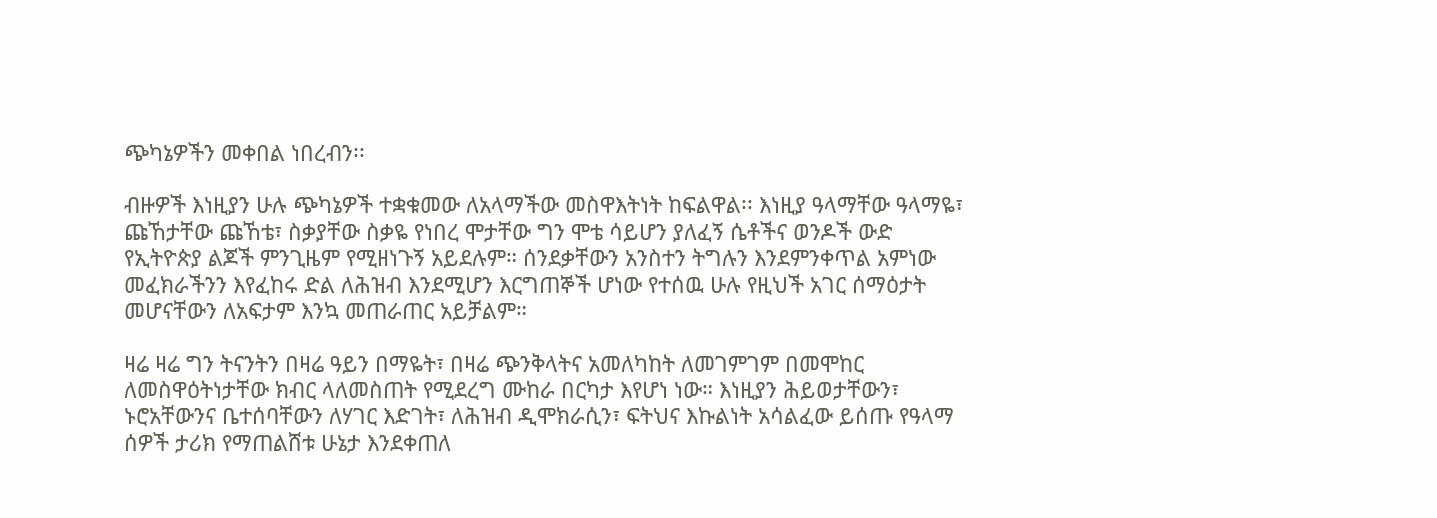ጭካኔዎችን መቀበል ነበረብን፡፡

ብዙዎች እነዚያን ሁሉ ጭካኔዎች ተቋቁመው ለአላማችው መስዋእትነት ከፍልዋል፡፡ እነዚያ ዓላማቸው ዓላማዬ፣ ጩኸታቸው ጩኸቴ፣ ስቃያቸው ስቃዬ የነበረ ሞታቸው ግን ሞቴ ሳይሆን ያለፈኝ ሴቶችና ወንዶች ውድ የኢትዮጵያ ልጆች ምንጊዜም የሚዘነጉኝ አይደሉም። ሰንደቃቸውን አንስተን ትግሉን እንደምንቀጥል አምነው መፈክራችንን እየፈከሩ ድል ለሕዝብ እንደሚሆን እርግጠኞች ሆነው የተሰዉ ሁሉ የዚህች አገር ሰማዕታት መሆናቸውን ለአፍታም እንኳ መጠራጠር አይቻልም።

ዛሬ ዛሬ ግን ትናንትን በዛሬ ዓይን በማዬት፣ በዛሬ ጭንቅላትና አመለካከት ለመገምገም በመሞከር ለመስዋዕትነታቸው ክብር ላለመስጠት የሚደረግ ሙከራ በርካታ እየሆነ ነው። እነዚያን ሕይወታቸውን፣ ኑሮአቸውንና ቤተሰባቸውን ለሃገር እድገት፣ ለሕዝብ ዲሞክራሲን፣ ፍትህና እኩልነት አሳልፈው ይሰጡ የዓላማ ሰዎች ታሪክ የማጠልሸቱ ሁኔታ እንደቀጠለ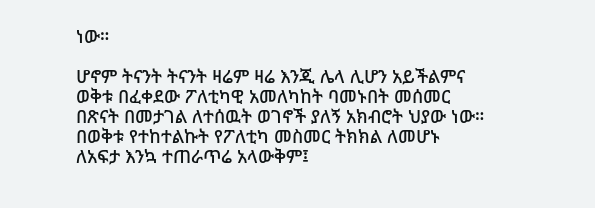ነው።

ሆኖም ትናንት ትናንት ዛሬም ዛሬ እንጂ ሌላ ሊሆን አይችልምና ወቅቱ በፈቀደው ፖለቲካዊ አመለካከት ባመኑበት መሰመር በጽናት በመታገል ለተሰዉት ወገኖች ያለኝ አክብሮት ህያው ነው። በወቅቱ የተከተልኩት የፖለቲካ መስመር ትክክል ለመሆኑ ለአፍታ እንኳ ተጠራጥሬ አላውቅም፤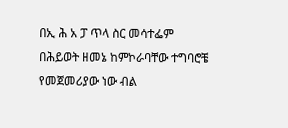በኢ ሕ አ ፓ ጥላ ስር መሳተፌም በሕይወት ዘመኔ ከምኮራባቸው ተግባሮቼ የመጀመሪያው ነው ብል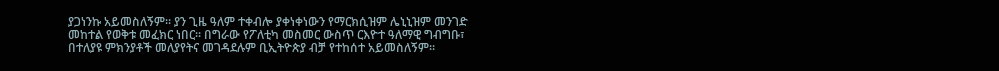ያጋነንኩ አይመስለኝም። ያን ጊዜ ዓለም ተቀብሎ ያቀነቀነውን የማርክሲዝም ሌኒኒዝም መንገድ መከተል የወቅቱ መፈክር ነበር። በግራው የፖለቲካ መስመር ውስጥ ርእዮተ ዓለማዊ ግብግቡ፣ በተለያዩ ምክንያቶች መለያየትና መገዳደሉም ቢኢትዮጵያ ብቻ የተከሰተ አይመስለኝም፡፡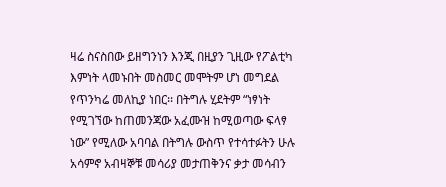ዛሬ ስናስበው ይዘግንነን እንጂ በዚያን ጊዚው የፖልቲካ እምነት ላመኑበት መስመር መሞትም ሆነ መግደል የጥንካሬ መለኪያ ነበር፡፡ በትግሉ ሂደትም “ነፃነት የሚገኘው ከጠመንጃው አፈሙዝ ከሚወጣው ፍላፃ ነው” የሚለው አባባል በትግሉ ውስጥ የተሳተፉትን ሁሉ አሳምኖ አብዛኞቹ መሳሪያ መታጠቅንና ቃታ መሳብን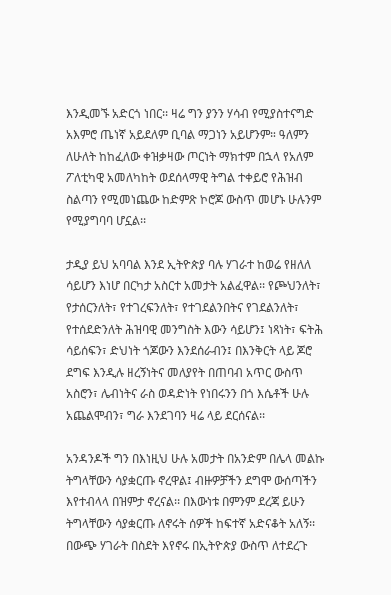እንዲመኙ አድርጎ ነበር፡፡ ዛሬ ግን ያንን ሃሳብ የሚያስተናግድ አእምሮ ጤነኛ አይደለም ቢባል ማጋነን አይሆንም። ዓለምን ለሁለት ከከፈለው ቀዝቃዛው ጦርነት ማክተም በኋላ የአለም ፖለቲካዊ አመለካከት ወደሰላማዊ ትግል ተቀይሮ የሕዝብ ስልጣን የሚመነጨው ከድምጽ ኮሮጆ ውስጥ መሆኑ ሁሉንም የሚያግባባ ሆኗል፡፡

ታዲያ ይህ አባባል እንደ ኢትዮጵያ ባሉ ሃገራተ ከወሬ የዘለለ ሳይሆን እነሆ በርካታ አስርተ አመታት አልፈዋል፡፡ የጮህንለት፣ የታሰርንለት፣ የተገረፍንለት፣ የተገደልንበትና የገደልንለት፣ የተሰደድንለት ሕዝባዊ መንግስት እውን ሳይሆን፤ ነጻነት፣ ፍትሕ ሳይሰፍን፣ ድህነት ጎጆውን እንደሰራብን፤ በእንቅርት ላይ ጆሮ ደግፍ እንዲሉ ዘረኝነትና መለያየት በጠባብ አጥር ውስጥ አስሮን፣ ሌብነትና ራስ ወዳድነት የነበሩንን በጎ እሴቶች ሁሉ አጨልሞብን፣ ግራ እንደገባን ዛሬ ላይ ደርሰናል፡፡

አንዳንዶች ግን በእነዚህ ሁሉ አመታት በአንድም በሌላ መልኩ ትግላቸውን ሳያቋርጡ ኖረዋል፤ ብዙዎቻችን ደግሞ ውሰጣችን እየተብላላ በዝምታ ኖረናል፡፡ በእውነቱ በምንም ደረጃ ይሁን ትግላቸውን ሳያቋርጡ ለኖሩት ሰዎች ከፍተኛ አድናቆት አለኝ፡፡ በውጭ ሃገራት በስደት እየኖሩ በኢትዮጵያ ውስጥ ለተደረጉ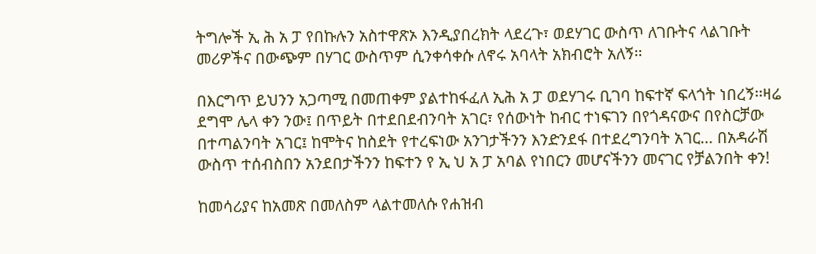ትግሎች ኢ ሕ አ ፓ የበኩሉን አስተዋጽኦ እንዲያበረክት ላደረጉ፣ ወደሃገር ውስጥ ለገቡትና ላልገቡት መሪዎችና በውጭም በሃገር ውስጥም ሲንቀሳቀሱ ለኖሩ አባላት አክብሮት አለኝ፡፡

በእርግጥ ይህንን አጋጣሚ በመጠቀም ያልተከፋፈለ ኢሕ አ ፓ ወደሃገሩ ቢገባ ከፍተኛ ፍላጎት ነበረኝ፡፡ዛሬ ደግሞ ሌላ ቀን ንው፤ በጥይት በተደበደብንባት አገር፣ የሰውነት ከብር ተነፍገን በየጎዳናውና በየስርቻው በተጣልንባት አገር፤ ከሞትና ከስደት የተረፍነው አንገታችንን እንድንደፋ በተደረግንባት አገር… በአዳራሽ ውስጥ ተሰብስበን አንደበታችንን ከፍተን የ ኢ ህ አ ፓ አባል የነበርን መሆናችንን መናገር የቻልንበት ቀን!

ከመሳሪያና ከአመጽ በመለስም ላልተመለሱ የሐዝብ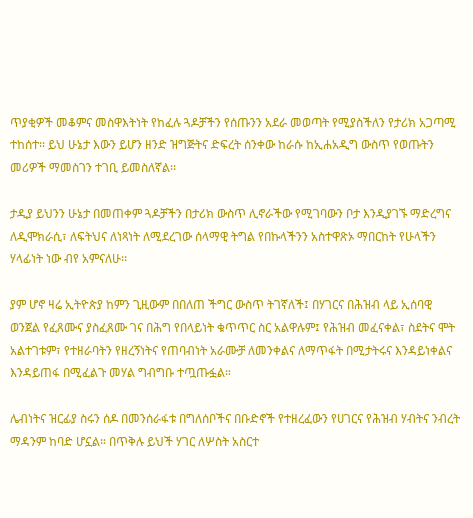ጥያቂዎች መቆምና መስዋእትነት የከፈሉ ጓዶቻችን የሰጡንን አደራ መወጣት የሚያስችለን የታሪክ አጋጣሚ ተከሰተ፡፡ ይህ ሁኔታ እውን ይሆን ዘንድ ዝግጅትና ድፍረት ሰንቀው ከራሱ ከኢሐአዲግ ውስጥ የወጡትን መሪዎች ማመስገን ተገቢ ይመስለኛል፡፡

ታዲያ ይህንን ሁኔታ በመጠቀም ጓዶቻችን በታሪክ ውስጥ ሊኖራችው የሚገባውን ቦታ እንዲያገኙ ማድረግና ለዲሞክራሲ፣ ለፍትህና ለነጻነት ለሚደረገው ሰላማዊ ትግል የበኩላችንን አስተዋጽኦ ማበርከት የሁላችን ሃላፊነት ነው ብየ አምናለሁ፡፡

ያም ሆኖ ዛሬ ኢትዮጵያ ከምን ጊዚውም በበለጠ ችግር ውስጥ ትገኛለች፤ በሃገርና በሕዝብ ላይ ኢሰባዊ ወንጀል የፈጸሙና ያስፈጸሙ ገና በሕግ የበላይነት ቁጥጥር ስር አልዋሉም፤ የሕዝብ መፈናቀል፣ ስደትና ሞት አልተገቱም፣ የተዘራባትን የዘረኝነትና የጠባብነት አራሙቻ ለመንቀልና ለማጥፋት በሚታትሩና እንዳይነቀልና እንዳይጠፋ በሚፈልጉ መሃል ግብግቡ ተጧጡፏል።

ሌብነትና ዝርፊያ ስሩን ሰዶ በመንሰራፋቱ በግለሰቦችና በቡድኖች የተዘረፈውን የሀገርና የሕዝብ ሃብትና ንብረት ማዳንም ከባድ ሆኗል። በጥቅሉ ይህች ሃገር ለሦስት አስርተ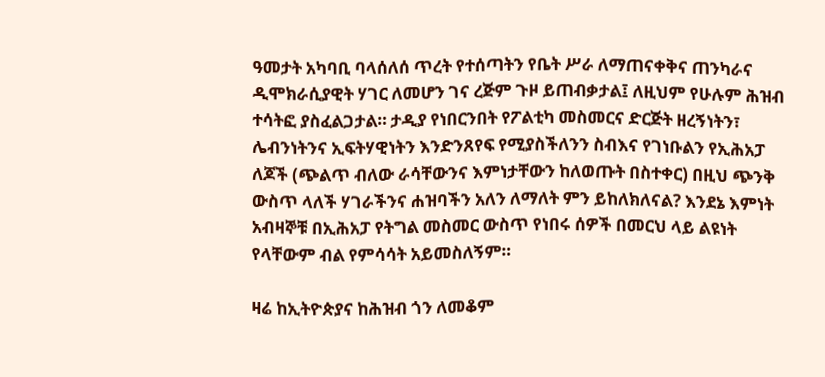ዓመታት አካባቢ ባላሰለሰ ጥረት የተሰጣትን የቤት ሥራ ለማጠናቀቅና ጠንካራና ዲሞክራሲያዊት ሃገር ለመሆን ገና ረጅም ጉዞ ይጠብቃታል፤ ለዚህም የሁሉም ሕዝብ ተሳትፎ ያስፈልጋታል። ታዲያ የነበርንበት የፖልቲካ መስመርና ድርጅት ዘረኝነትን፣ ሌብንነትንና ኢፍትሃዊነትን እንድንጸየፍ የሚያስችለንን ስብእና የገነቡልን የኢሕአፓ ለጆች (ጭልጥ ብለው ራሳቸውንና እምነታቸውን ከለወጡት በስተቀር) በዚህ ጭንቅ ውስጥ ላለች ሃገራችንና ሐዝባችን አለን ለማለት ምን ይከለክለናል? እንደኔ እምነት አብዛኞቹ በኢሕአፓ የትግል መስመር ውስጥ የነበሩ ሰዎች በመርህ ላይ ልዩነት የላቸውም ብል የምሳሳት አይመስለኝም።

ዛሬ ከኢትዮጵያና ከሕዝብ ጎን ለመቆም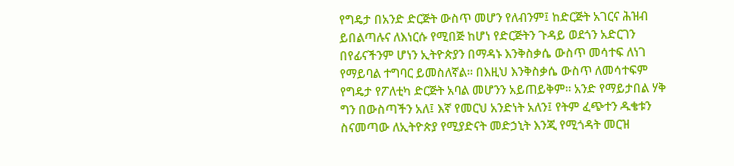የግዴታ በአንድ ድርጅት ውስጥ መሆን የለብንም፤ ከድርጅት አገርና ሕዝብ ይበልጣሉና ለእነርሱ የሚበጅ ከሆነ የድርጅትን ጉዳይ ወደጎን አድርገን በየፊናችንም ሆነን ኢትዮጵያን በማዳኑ እንቅስቃሴ ውስጥ መሳተፍ ለነገ የማይባል ተግባር ይመስለኛል፡፡ በእዚህ እንቅስቃሴ ውስጥ ለመሳተፍም የግዴታ የፖለቲካ ድርጅት አባል መሆንን አይጠይቅም። አንድ የማይታበል ሃቅ ግን በውስጣችን አለ፤ እኛ የመርህ አንድነት አለን፤ የትም ፈጭተን ዱቄቱን ስናመጣው ለኢትዮጵያ የሚያድናት መድኃኒት እንጂ የሚጎዳት መርዝ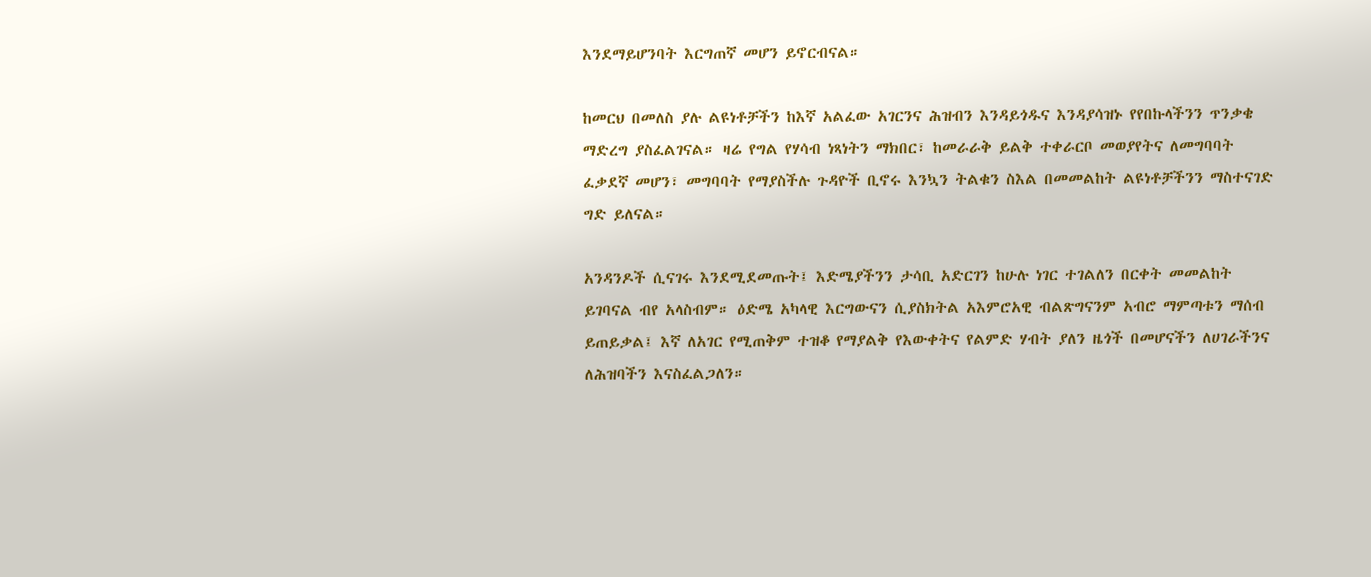እንደማይሆንባት እርግጠኛ መሆን ይኖርብናል።

ከመርህ በመለስ ያሉ ልዩነቶቻችን ከእኛ አልፈው አገርንና ሕዝብን እንዳይጎዱና እንዳያሳዝኑ የየበኩላችንን ጥንቃቄ ማድረግ ያስፈልገናል። ዛሬ የግል የሃሳብ ነጻነትን ማክበር፣ ከመራራቅ ይልቅ ተቀራርቦ መወያየትና ለመግባባት ፈቃደኛ መሆን፣ መግባባት የማያስችሉ ጉዳዮች ቢኖሩ እንኳን ትልቁን ስእል በመመልከት ልዩነቶቻችንን ማስተናገድ ግድ ይለናል።

አንዳንዶች ሲናገሩ እንደሚደመጡት፤ እድሜያችንን ታሳቢ አድርገን ከሁሉ ነገር ተገልለን በርቀት መመልከት ይገባናል ብየ አላስብም። ዕድሜ አካላዊ እርግውናን ሲያስክትል አእምሮአዊ ብልጽግናንም አብሮ ማምጣቱን ማሰብ ይጠይቃል፤ እኛ ለአገር የሚጠቅም ተዝቆ የማያልቅ የእውቀትና የልምድ ሃብት ያለን ዜጎች በመሆናችን ለሀገራችንና ለሕዝባችን እናስፈልጋለን።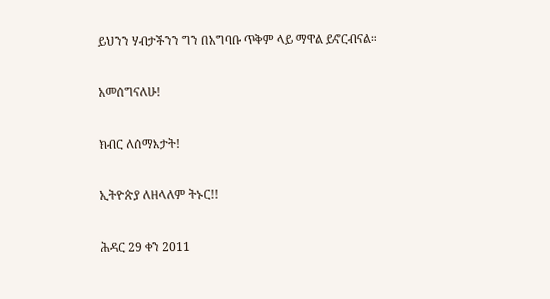ይህንን ሃብታችንን ግን በአግባቡ ጥቅም ላይ ማዋል ይኖርብናል።

አመሰግናለሁ!

ክብር ለሰማእታት!

ኢትዮጵያ ለዘላለም ትኑር!!

ሕዳር 29 ቀን 2011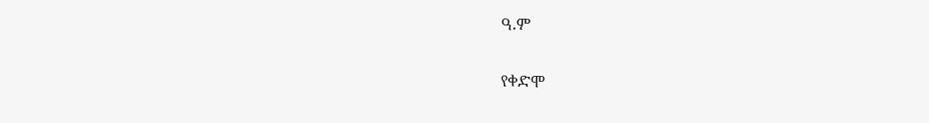ዓ.ም

የቀድሞ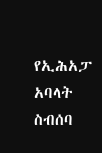የኢሕአፓ አባላት ስብሰባ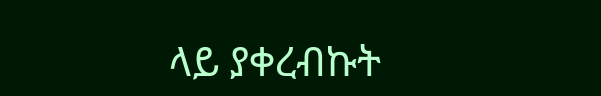ላይ ያቀረብኩት